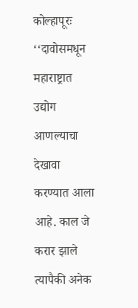कोल्हापूरः ‘‘दावोसमधून महाराष्ट्रात उद्योग आणल्याचा देखावा करण्यात आला आहे. काल जे करार झाले त्यापैकी अनेक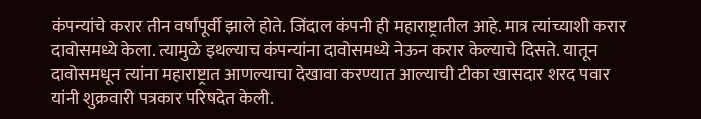कंपन्यांचे करार तीन वर्षांपूर्वी झाले होते. जिंदाल कंपनी ही महाराष्ट्रातील आहे. मात्र त्यांच्याशी करार दावोसमध्ये केला. त्यामुळे इथल्याच कंपन्यांना दावोसमध्ये नेऊन करार केल्याचे दिसते. यातून दावोसमधून त्यांना महाराष्ट्रात आणल्याचा देखावा करण्यात आल्याची टीका खासदार शरद पवार यांनी शुक्रवारी पत्रकार परिषदेत केली.